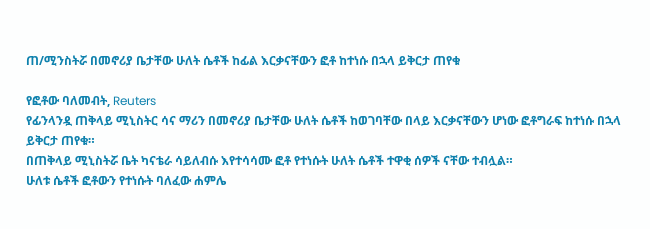ጠ/ሚንስትሯ በመኖሪያ ቤታቸው ሁለት ሴቶች ከፊል እርቃናቸውን ፎቶ ከተነሱ በኋላ ይቅርታ ጠየቁ

የፎቶው ባለመብት, Reuters
የፊንላንዷ ጠቅላይ ሚኒስትር ሳና ማሪን በመኖሪያ ቤታቸው ሁለት ሴቶች ከወገባቸው በላይ እርቃናቸውን ሆነው ፎቶግራፍ ከተነሱ በኋላ ይቅርታ ጠየቁ።
በጠቅላይ ሚኒስትሯ ቤት ካናቴራ ሳይለብሱ እየተሳሳሙ ፎቶ የተነሱት ሁለት ሴቶች ተዋቂ ሰዎች ናቸው ተብሏል።
ሁለቱ ሴቶች ፎቶውን የተነሱት ባለፈው ሐምሌ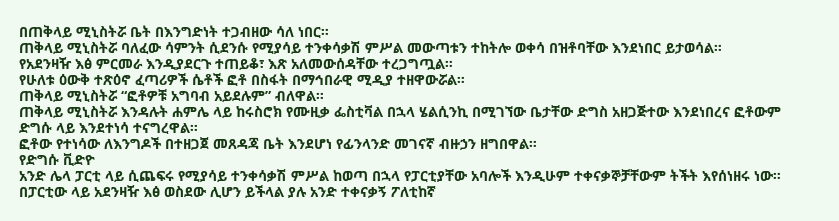በጠቅላይ ሚኒስትሯ ቤት በእንግድነት ተጋብዘው ሳለ ነበር።
ጠቅላይ ሚኒስትሯ ባለፈው ሳምንት ሲደንሱ የሚያሳይ ተንቀሳቃሽ ምሥል መውጣቱን ተከትሎ ወቀሳ በዝቶባቸው እንደነበር ይታወሳል።
የአደንዛዥ እፅ ምርመራ እንዲያደርጉ ተጠይቆ፣ እጽ አለመውሰዳቸው ተረጋግጧል።
የሁለቱ ዕውቅ ተጽዕኖ ፈጣሪዎች ሴቶች ፎቶ በስፋት በማኅበራዊ ሚዲያ ተዘዋውሯል።
ጠቅላይ ሚኒስትሯ “ፎቶዎቹ አግባብ አይደሉም” ብለዋል።
ጠቅላይ ሚኒስትሯ እንዳሉት ሐምሌ ላይ ከሩስሮክ የሙዚቃ ፌስቲቫል በኋላ ሄልሲንኪ በሚገኘው ቤታቸው ድግስ አዘጋጅተው እንደነበረና ፎቶውም ድግሱ ላይ እንደተነሳ ተናግረዋል።
ፎቶው የተነሳው ለእንግዶች በተዘጋጀ መጸዳጃ ቤት እንደሆነ የፊንላንድ መገናኛ ብዙኃን ዘግበዋል።
የድግሱ ቪድዮ
አንድ ሌላ ፓርቲ ላይ ሲጨፍሩ የሚያሳይ ተንቀሳቃሽ ምሥል ከወጣ በኋላ የፓርቲያቸው አባሎች እንዲሁም ተቀናቃኞቻቸውም ትችት እየሰነዘሩ ነው።
በፓርቲው ላይ አደንዛዥ እፅ ወስደው ሊሆን ይችላል ያሉ አንድ ተቀናቃኝ ፖለቲከኛ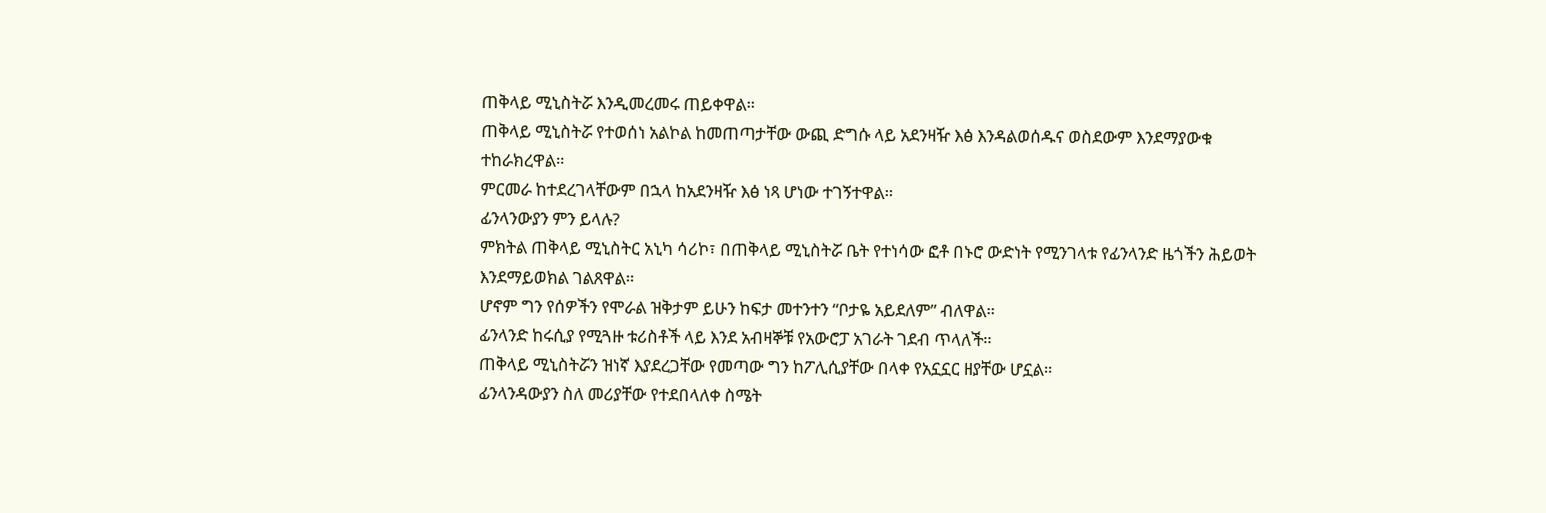ጠቅላይ ሚኒስትሯ እንዲመረመሩ ጠይቀዋል።
ጠቅላይ ሚኒስትሯ የተወሰነ አልኮል ከመጠጣታቸው ውጪ ድግሱ ላይ አደንዛዥ እፅ እንዳልወሰዱና ወስደውም እንደማያውቁ ተከራክረዋል።
ምርመራ ከተደረገላቸውም በኋላ ከአደንዛዥ እፅ ነጻ ሆነው ተገኝተዋል።
ፊንላንውያን ምን ይላሉ?
ምክትል ጠቅላይ ሚኒስትር አኒካ ሳሪኮ፣ በጠቅላይ ሚኒስትሯ ቤት የተነሳው ፎቶ በኑሮ ውድነት የሚንገላቱ የፊንላንድ ዜጎችን ሕይወት እንደማይወክል ገልጸዋል።
ሆኖም ግን የሰዎችን የሞራል ዝቅታም ይሁን ከፍታ መተንተን “ቦታዬ አይደለም” ብለዋል።
ፊንላንድ ከሩሲያ የሚጓዙ ቱሪስቶች ላይ እንደ አብዛኞቹ የአውሮፓ አገራት ገደብ ጥላለች።
ጠቅላይ ሚኒስትሯን ዝነኛ እያደረጋቸው የመጣው ግን ከፖሊሲያቸው በላቀ የአኗኗር ዘያቸው ሆኗል።
ፊንላንዳውያን ስለ መሪያቸው የተደበላለቀ ስሜት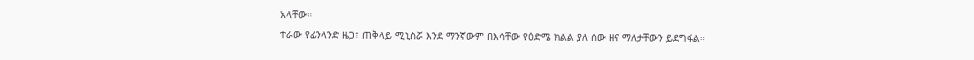አላቸው።
ተራው የፊንላንድ ዜጋ፣ ጠቅላይ ሚኒስሯ እንደ ማንኛውም በእሳቸው የዕድሜ ክልል ያለ ሰው ዘና ማለታቸውን ይደግፋል።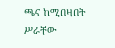ጫና ከሚበዛበት ሥራቸው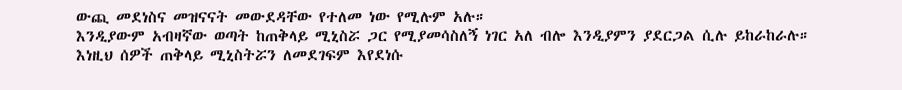ውጪ መደነስና መዝናናት መውደዳቸው የተለመ ነው የሚሉም አሉ።
እንዲያውም አብዛኛው ወጣት ከጠቅላይ ሚኒስሯ ጋር የሚያመሳስለኝ ነገር አለ ብሎ እንዲያምን ያደርጋል ሲሉ ይከራከራሉ።
እነዚህ ሰዎች ጠቅላይ ሚኒስትሯን ለመደገፍም እየደነሱ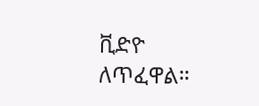ቪድዮ ለጥፈዋል።